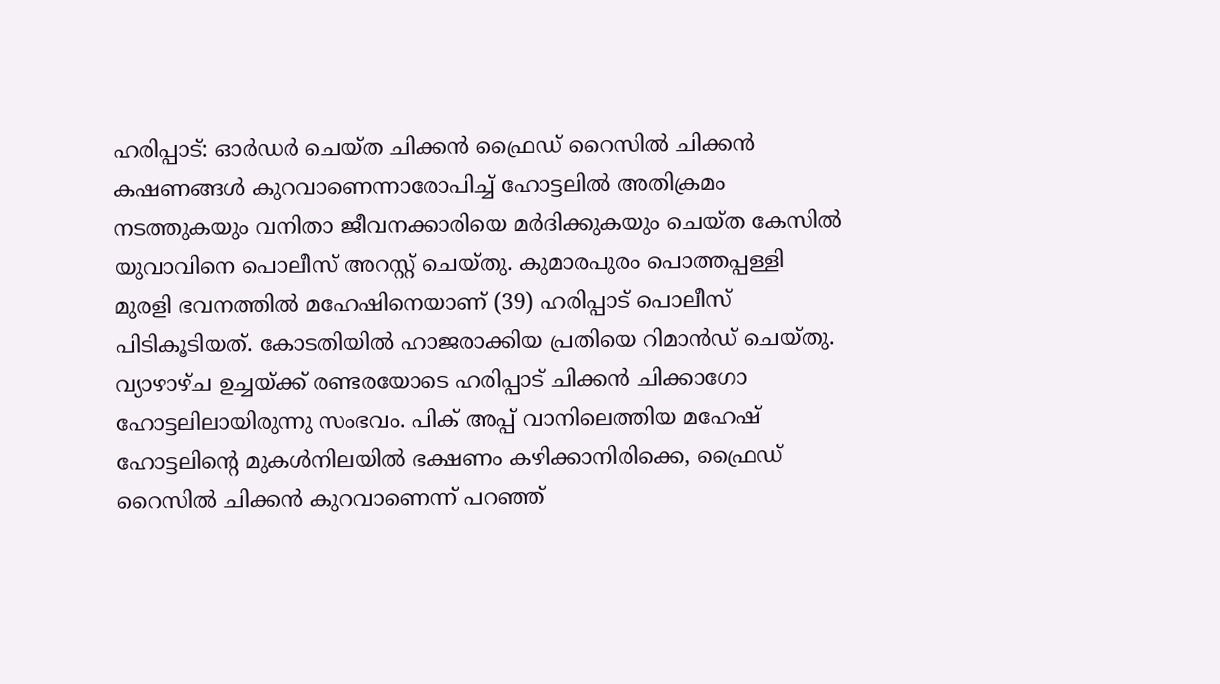ഹരിപ്പാട്: ഓർഡർ ചെയ്ത ചിക്കൻ ഫ്രൈഡ് റൈസിൽ ചിക്കൻ കഷണങ്ങൾ കുറവാണെന്നാരോപിച്ച് ഹോട്ടലിൽ അതിക്രമം നടത്തുകയും വനിതാ ജീവനക്കാരിയെ മർദിക്കുകയും ചെയ്ത കേസിൽ യുവാവിനെ പൊലീസ് അറസ്റ്റ് ചെയ്തു. കുമാരപുരം പൊത്തപ്പള്ളി മുരളി ഭവനത്തിൽ മഹേഷിനെയാണ് (39) ഹരിപ്പാട് പൊലീസ് പിടികൂടിയത്. കോടതിയിൽ ഹാജരാക്കിയ പ്രതിയെ റിമാൻഡ് ചെയ്തു. വ്യാഴാഴ്ച ഉച്ചയ്ക്ക് രണ്ടരയോടെ ഹരിപ്പാട് ചിക്കൻ ചിക്കാഗോ ഹോട്ടലിലായിരുന്നു സംഭവം. പിക് അപ്പ് വാനിലെത്തിയ മഹേഷ് ഹോട്ടലിന്റെ മുകൾനിലയിൽ ഭക്ഷണം കഴിക്കാനിരിക്കെ, ഫ്രൈഡ് റൈസിൽ ചിക്കൻ കുറവാണെന്ന് പറഞ്ഞ്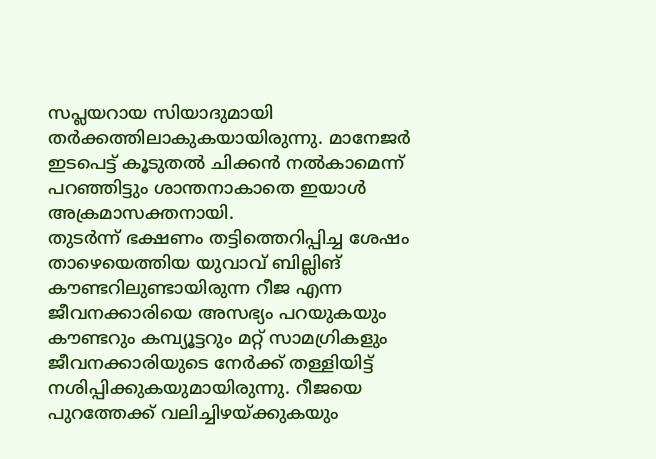സപ്ലയറായ സിയാദുമായി തർക്കത്തിലാകുകയായിരുന്നു. മാനേജർ ഇടപെട്ട് കൂടുതൽ ചിക്കൻ നൽകാമെന്ന് പറഞ്ഞിട്ടും ശാന്തനാകാതെ ഇയാൾ അക്രമാസക്തനായി.
തുടർന്ന് ഭക്ഷണം തട്ടിത്തെറിപ്പിച്ച ശേഷം താഴെയെത്തിയ യുവാവ് ബില്ലിങ് കൗണ്ടറിലുണ്ടായിരുന്ന റീജ എന്ന ജീവനക്കാരിയെ അസഭ്യം പറയുകയും കൗണ്ടറും കമ്പ്യൂട്ടറും മറ്റ് സാമഗ്രികളും ജീവനക്കാരിയുടെ നേർക്ക് തള്ളിയിട്ട് നശിപ്പിക്കുകയുമായിരുന്നു. റീജയെ പുറത്തേക്ക് വലിച്ചിഴയ്ക്കുകയും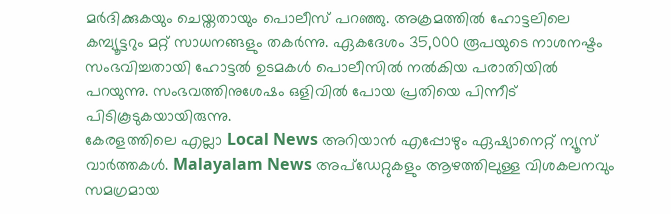മർദിക്കുകയും ചെയ്തതായും പൊലീസ് പറഞ്ഞു. അക്രമത്തിൽ ഹോട്ടലിലെ കമ്പ്യൂട്ടറും മറ്റ് സാധനങ്ങളും തകർന്നു. ഏകദേശം 35,000 രൂപയുടെ നാശനഷ്ടം സംഭവിച്ചതായി ഹോട്ടൽ ഉടമകൾ പൊലീസിൽ നൽകിയ പരാതിയിൽ പറയുന്നു. സംഭവത്തിനുശേഷം ഒളിവിൽ പോയ പ്രതിയെ പിന്നീട് പിടികൂടുകയായിരുന്നു.
കേരളത്തിലെ എല്ലാ Local News അറിയാൻ എപ്പോഴും ഏഷ്യാനെറ്റ് ന്യൂസ് വാർത്തകൾ. Malayalam News അപ്ഡേറ്റുകളും ആഴത്തിലുള്ള വിശകലനവും സമഗ്രമായ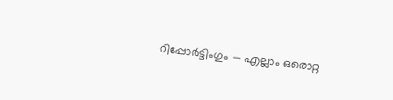റിപ്പോർട്ടിംഗും — എല്ലാം ഒരൊറ്റ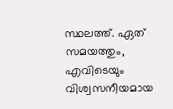സ്ഥലത്ത്. ഏത് സമയത്തും, എവിടെയും വിശ്വസനീയമായ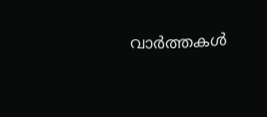വാർത്തകൾ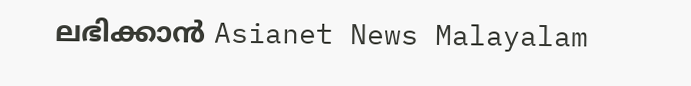ലഭിക്കാൻ Asianet News Malayalam